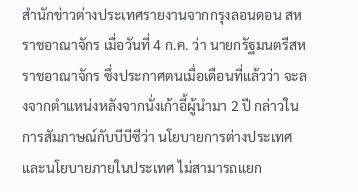สำนักข่าวต่างประเทศรายงานจากกรุงลอนดอน สหราชอาณาจักร เมื่อวันที่ 4 ก.ค. ว่า นายกรัฐมนตรีสหราชอาณาจักร ซึ่งประกาศตนเมื่อเดือนที่แล้วว่า จะลงจากตำแหน่งหลังจากนั่งเก้าอี้ผู้นำมา 2 ปี กล่าวในการสัมภาษณ์กับบีบีซีว่า นโยบายการต่างประเทศและนโยบายภายในประเทศ ไม่สามารถแยก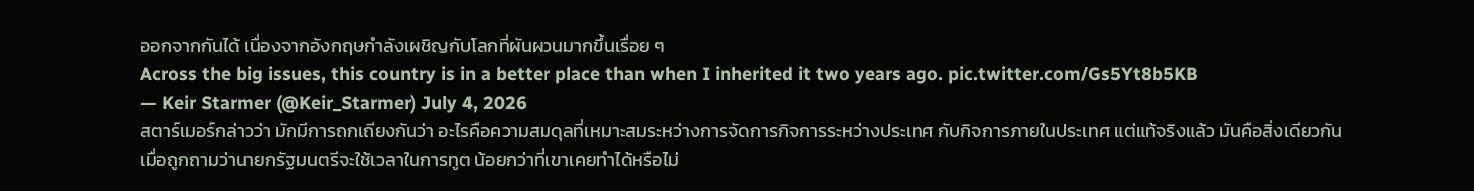ออกจากกันได้ เนื่องจากอังกฤษกำลังเผชิญกับโลกที่ผันผวนมากขึ้นเรื่อย ๆ
Across the big issues, this country is in a better place than when I inherited it two years ago. pic.twitter.com/Gs5Yt8b5KB
— Keir Starmer (@Keir_Starmer) July 4, 2026
สตาร์เมอร์กล่าวว่า มักมีการถกเถียงกันว่า อะไรคือความสมดุลที่เหมาะสมระหว่างการจัดการกิจการระหว่างประเทศ กับกิจการภายในประเทศ แต่แท้จริงแล้ว มันคือสิ่งเดียวกัน
เมื่อถูกถามว่านายกรัฐมนตรีจะใช้เวลาในการทูต น้อยกว่าที่เขาเคยทำได้หรือไม่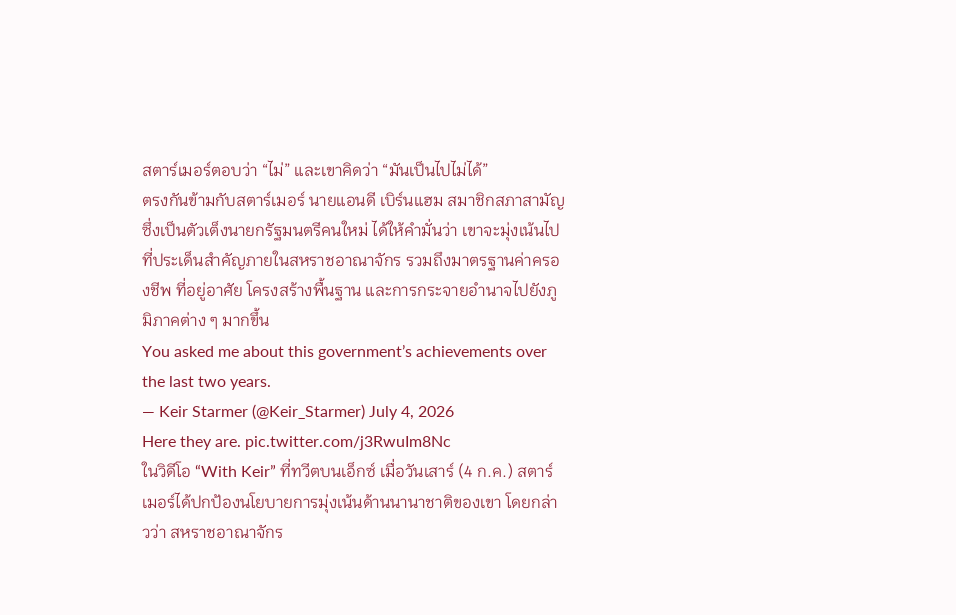สตาร์เมอร์ตอบว่า “ไม่” และเขาคิดว่า “มันเป็นไปไม่ได้”
ตรงกันข้ามกับสตาร์เมอร์ นายแอนดี เบิร์นแฮม สมาชิกสภาสามัญ ซึ่งเป็นตัวเต็งนายกรัฐมนตรีคนใหม่ ได้ให้คำมั่นว่า เขาจะมุ่งเน้นไปที่ประเด็นสำคัญภายในสหราชอาณาจักร รวมถึงมาตรฐานค่าครองชีพ ที่อยู่อาศัย โครงสร้างพื้นฐาน และการกระจายอำนาจไปยังภูมิภาคต่าง ๆ มากขึ้น
You asked me about this government’s achievements over the last two years.
— Keir Starmer (@Keir_Starmer) July 4, 2026
Here they are. pic.twitter.com/j3RwuIm8Nc
ในวิดีโอ “With Keir” ที่ทวีตบนเอ็กซ์ เมื่อวันเสาร์ (4 ก.ค.) สตาร์เมอร์ได้ปกป้องนโยบายการมุ่งเน้นด้านนานาชาติของเขา โดยกล่าวว่า สหราชอาณาจักร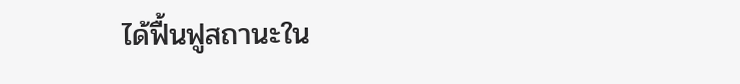ได้ฟื้นฟูสถานะใน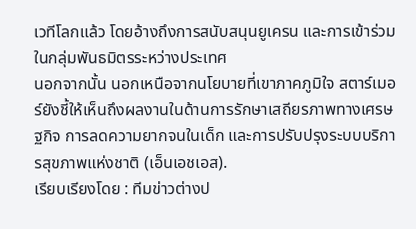เวทีโลกแล้ว โดยอ้างถึงการสนับสนุนยูเครน และการเข้าร่วมในกลุ่มพันธมิตรระหว่างประเทศ
นอกจากนั้น นอกเหนือจากนโยบายที่เขาภาคภูมิใจ สตาร์เมอร์ยังชี้ให้เห็นถึงผลงานในด้านการรักษาเสถียรภาพทางเศรษฐกิจ การลดความยากจนในเด็ก และการปรับปรุงระบบบริการสุขภาพแห่งชาติ (เอ็นเอชเอส).
เรียบเรียงโดย : ทีมข่าวต่างป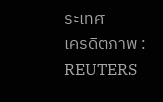ระเทศ
เครดิตภาพ : REUTERS